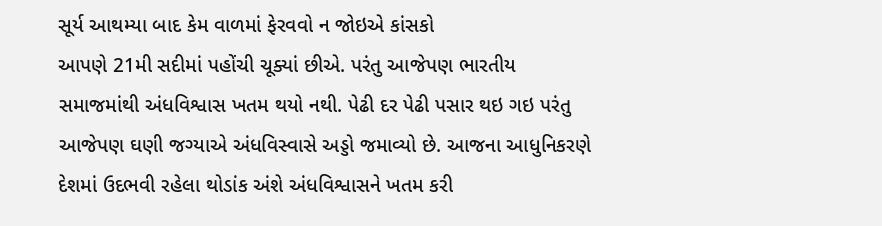સૂર્ય આથમ્યા બાદ કેમ વાળમાં ફેરવવો ન જોઇએ કાંસકો
આપણે 21મી સદીમાં પહોંચી ચૂક્યાં છીએ. પરંતુ આજેપણ ભારતીય સમાજમાંથી અંધવિશ્વાસ ખતમ થયો નથી. પેઢી દર પેઢી પસાર થઇ ગઇ પરંતુ આજેપણ ઘણી જગ્યાએ અંધવિસ્વાસે અડ્ડો જમાવ્યો છે. આજના આધુનિકરણે દેશમાં ઉદભવી રહેલા થોડાંક અંશે અંધવિશ્વાસને ખતમ કરી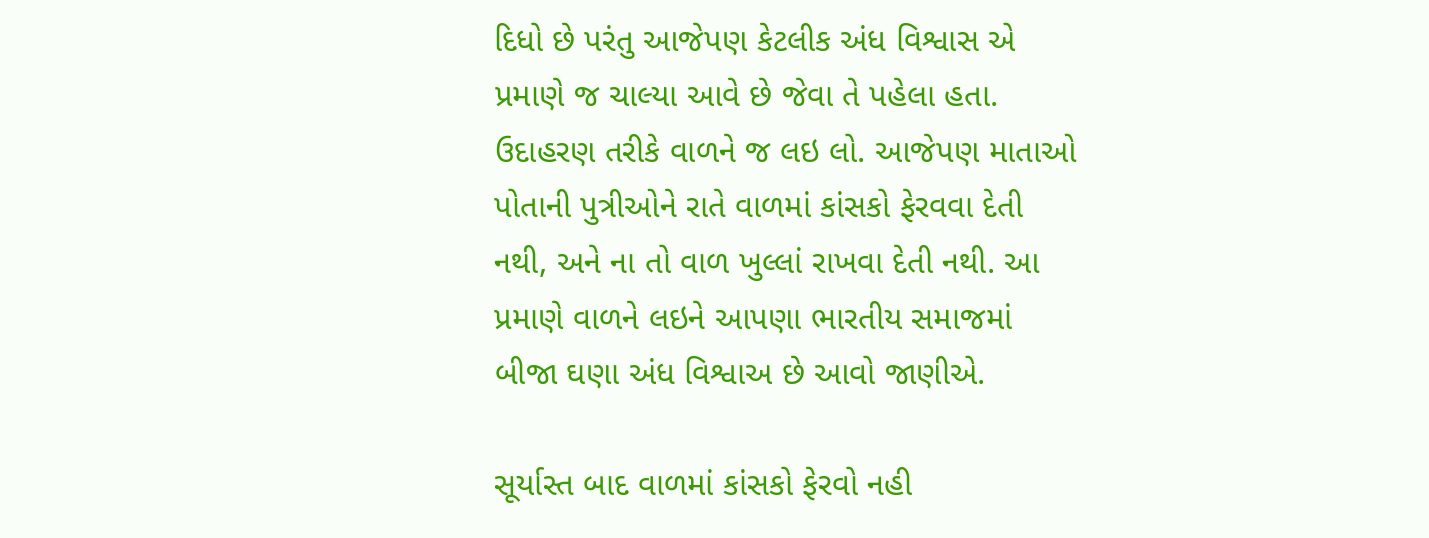દિધો છે પરંતુ આજેપણ કેટલીક અંધ વિશ્વાસ એ પ્રમાણે જ ચાલ્યા આવે છે જેવા તે પહેલા હતા. ઉદાહરણ તરીકે વાળને જ લઇ લો. આજેપણ માતાઓ પોતાની પુત્રીઓને રાતે વાળમાં કાંસકો ફેરવવા દેતી નથી, અને ના તો વાળ ખુલ્લાં રાખવા દેતી નથી. આ પ્રમાણે વાળને લઇને આપણા ભારતીય સમાજમાં બીજા ઘણા અંધ વિશ્વાઅ છે આવો જાણીએ.

સૂર્યાસ્ત બાદ વાળમાં કાંસકો ફેરવો નહી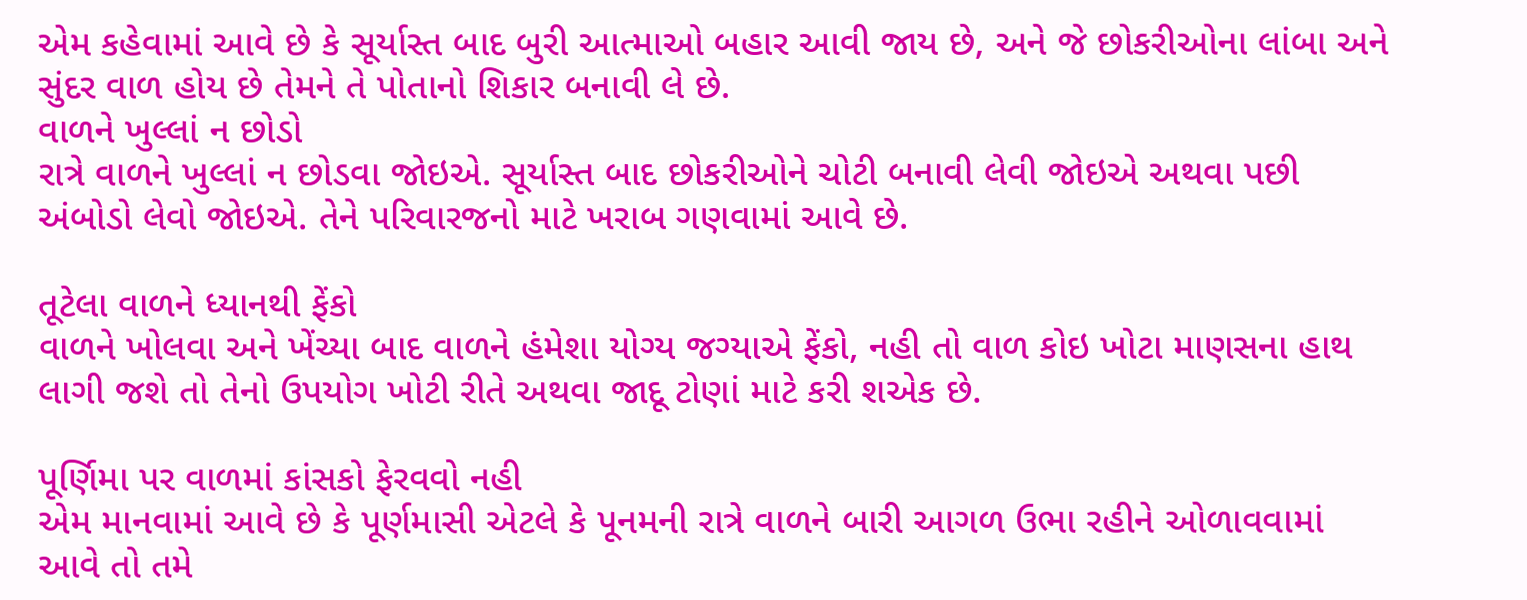એમ કહેવામાં આવે છે કે સૂર્યાસ્ત બાદ બુરી આત્માઓ બહાર આવી જાય છે, અને જે છોકરીઓના લાંબા અને સુંદર વાળ હોય છે તેમને તે પોતાનો શિકાર બનાવી લે છે.
વાળને ખુલ્લાં ન છોડો
રાત્રે વાળને ખુલ્લાં ન છોડવા જોઇએ. સૂર્યાસ્ત બાદ છોકરીઓને ચોટી બનાવી લેવી જોઇએ અથવા પછી અંબોડો લેવો જોઇએ. તેને પરિવારજનો માટે ખરાબ ગણવામાં આવે છે.

તૂટેલા વાળને ધ્યાનથી ફેંકો
વાળને ખોલવા અને ખેંચ્યા બાદ વાળને હંમેશા યોગ્ય જગ્યાએ ફેંકો, નહી તો વાળ કોઇ ખોટા માણસના હાથ લાગી જશે તો તેનો ઉપયોગ ખોટી રીતે અથવા જાદૂ ટોણાં માટે કરી શએક છે.

પૂર્ણિમા પર વાળમાં કાંસકો ફેરવવો નહી
એમ માનવામાં આવે છે કે પૂર્ણમાસી એટલે કે પૂનમની રાત્રે વાળને બારી આગળ ઉભા રહીને ઓળાવવામાં આવે તો તમે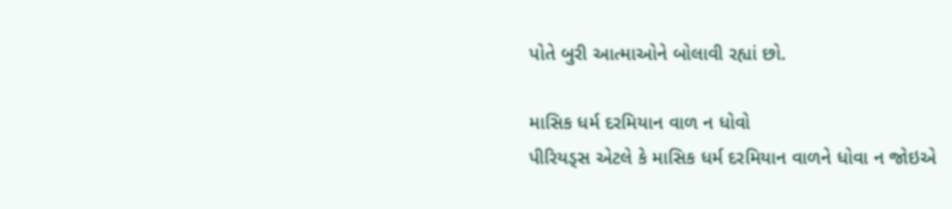પોતે બુરી આત્માઓને બોલાવી રહ્યાં છો.

માસિક ધર્મ દરમિયાન વાળ ન ધોવો
પીરિયડ્સ એટલે કે માસિક ધર્મ દરમિયાન વાળને ધોવા ન જોઇએ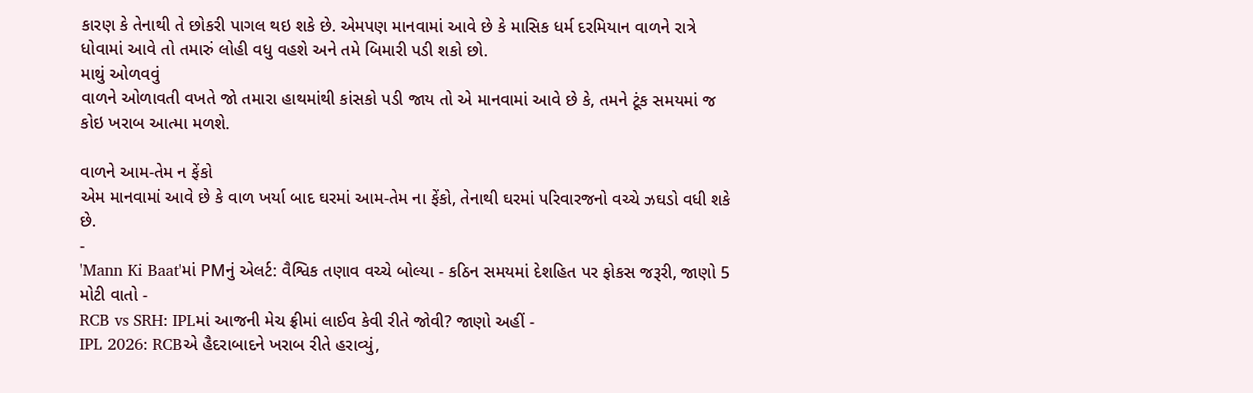કારણ કે તેનાથી તે છોકરી પાગલ થઇ શકે છે. એમપણ માનવામાં આવે છે કે માસિક ધર્મ દરમિયાન વાળને રાત્રે ધોવામાં આવે તો તમારું લોહી વધુ વહશે અને તમે બિમારી પડી શકો છો.
માથું ઓળવવું
વાળને ઓળાવતી વખતે જો તમારા હાથમાંથી કાંસકો પડી જાય તો એ માનવામાં આવે છે કે, તમને ટૂંક સમયમાં જ કોઇ ખરાબ આત્મા મળશે.

વાળને આમ-તેમ ન ફેંકો
એમ માનવામાં આવે છે કે વાળ ખર્યા બાદ ઘરમાં આમ-તેમ ના ફેંકો, તેનાથી ઘરમાં પરિવારજનો વચ્ચે ઝઘડો વધી શકે છે.
-
'Mann Ki Baat'માં PMનું એલર્ટ: વૈશ્વિક તણાવ વચ્ચે બોલ્યા - કઠિન સમયમાં દેશહિત પર ફોકસ જરૂરી, જાણો 5 મોટી વાતો -
RCB vs SRH: IPLમાં આજની મેચ ફ્રીમાં લાઈવ કેવી રીતે જોવી? જાણો અહીં -
IPL 2026: RCBએ હૈદરાબાદને ખરાબ રીતે હરાવ્યું,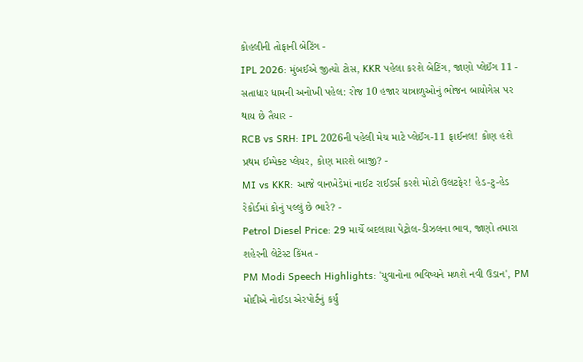કોહલીની તોફાની બેટિંગ -
IPL 2026: મુંબઈએ જીત્યો ટોસ, KKR પહેલા કરશે બેટિંગ, જાણો પ્લેઈંગ 11 -
સતાધાર ધામની અનોખી પહેલ: રોજ 10 હજાર યાત્રાળુઓનું ભોજન બાયોગેસ પર થાય છે તૈયાર -
RCB vs SRH: IPL 2026ની પહેલી મેચ માટે પ્લેઈંગ-11 ફાઈનલ! કોણ હશે પ્રથમ ઈમ્પેક્ટ પ્લેયર, કોણ મારશે બાજી? -
MI vs KKR: આજે વાનખેડેમાં નાઈટ રાઈડર્સ કરશે મોટો ઉલટફેર! હેડ-ટુ-હેડ રેકોર્ડમાં કોનું પલ્લું છે ભારે? -
Petrol Diesel Price: 29 માર્ચે બદલાયા પેટ્રોલ-ડીઝલના ભાવ, જાણો તમારા શહેરની લેટેસ્ટ કિંમત -
PM Modi Speech Highlights: 'યુવાનોના ભવિષ્યને મળશે નવી ઉડાન', PM મોદીએ નોઈડા એરપોર્ટનું કર્યું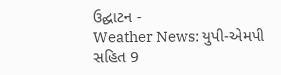ઉદ્ઘાટન -
Weather News: યુપી-એમપી સહિત 9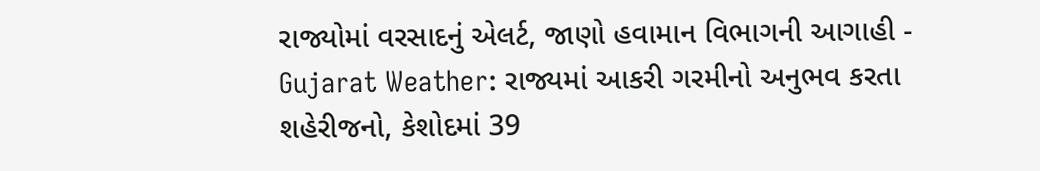રાજ્યોમાં વરસાદનું એલર્ટ, જાણો હવામાન વિભાગની આગાહી -
Gujarat Weather: રાજ્યમાં આકરી ગરમીનો અનુભવ કરતા શહેરીજનો, કેશોદમાં 39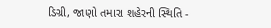ડિગ્રી, જાણો તમારા શહેરની સ્થિતિ -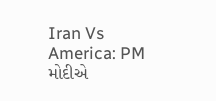Iran Vs America: PM મોદીએ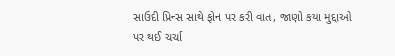સાઉદી પ્રિન્સ સાથે ફોન પર કરી વાત, જાણો કયા મુદ્દાઓ પર થઈ ચર્ચા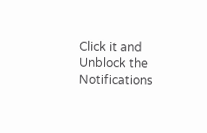Click it and Unblock the Notifications